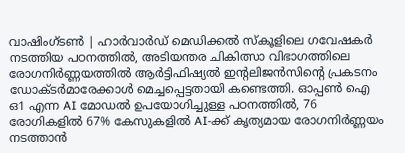വാഷിംഗ്ടൺ | ഹാർവാർഡ് മെഡിക്കൽ സ്കൂളിലെ ഗവേഷകർ നടത്തിയ പഠനത്തിൽ, അടിയന്തര ചികിത്സാ വിഭാഗത്തിലെ രോഗനിർണ്ണയത്തിൽ ആർട്ടിഫിഷ്യൽ ഇന്റലിജൻസിന്റെ പ്രകടനം ഡോക്ടർമാരേക്കാൾ മെച്ചപ്പെട്ടതായി കണ്ടെത്തി. ഓപ്പൺ ഐ ഒ1 എന്ന AI മോഡൽ ഉപയോഗിച്ചുള്ള പഠനത്തിൽ, 76 രോഗികളിൽ 67% കേസുകളിൽ AI-ക്ക് കൃത്യമായ രോഗനിർണ്ണയം നടത്താൻ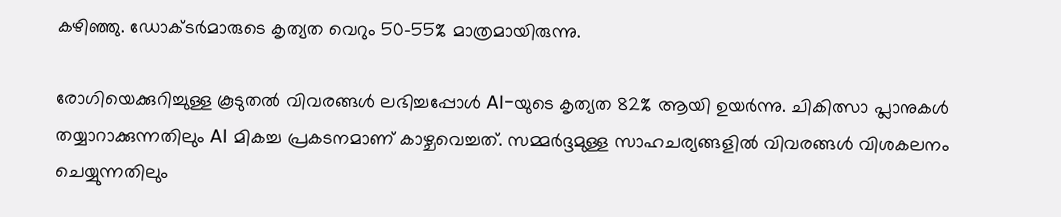കഴിഞ്ഞു. ഡോക്ടർമാരുടെ കൃത്യത വെറും 50-55% മാത്രമായിരുന്നു.

രോഗിയെക്കുറിച്ചുള്ള കൂടുതൽ വിവരങ്ങൾ ലഭിച്ചപ്പോൾ AI-യുടെ കൃത്യത 82% ആയി ഉയർന്നു. ചികിത്സാ പ്ലാനുകൾ തയ്യാറാക്കുന്നതിലും AI മികച്ച പ്രകടനമാണ് കാഴ്ചവെച്ചത്. സമ്മർദ്ദമുള്ള സാഹചര്യങ്ങളിൽ വിവരങ്ങൾ വിശകലനം ചെയ്യുന്നതിലും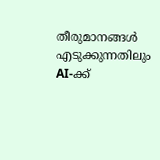തീരുമാനങ്ങൾ എടുക്കുന്നതിലും AI-ക്ക്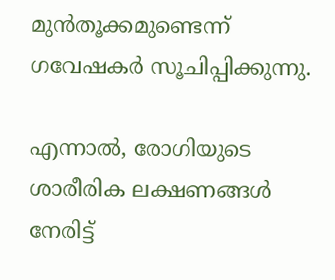മുൻതൂക്കമുണ്ടെന്ന് ഗവേഷകർ സൂചിപ്പിക്കുന്നു.

എന്നാൽ, രോഗിയുടെ ശാരീരിക ലക്ഷണങ്ങൾ നേരിട്ട്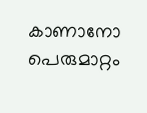കാണാനോ പെരുമാറ്റം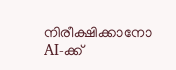നിരീക്ഷിക്കാനോ AI-ക്ക്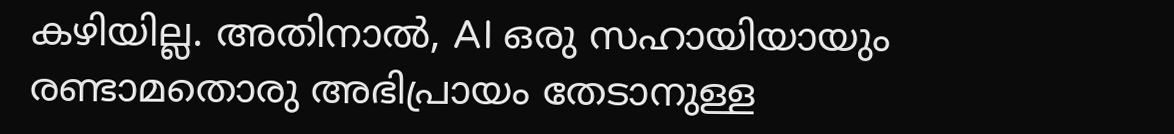കഴിയില്ല. അതിനാൽ, AI ഒരു സഹായിയായും രണ്ടാമതൊരു അഭിപ്രായം തേടാനുള്ള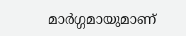മാർഗ്ഗമായുമാണ്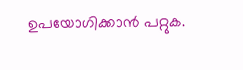ഉപയോഗിക്കാൻ പറ്റുക.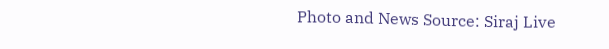Photo and News Source: Siraj Live